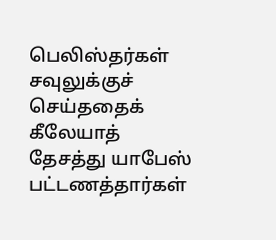பெலிஸ்தர்கள் சவுலுக்குச் செய்ததைக் கீலேயாத் தேசத்து யாபேஸ் பட்டணத்தார்கள்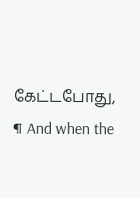கேட்டபோது,
¶ And when the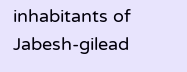inhabitants of Jabesh-gilead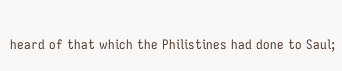heard of that which the Philistines had done to Saul;